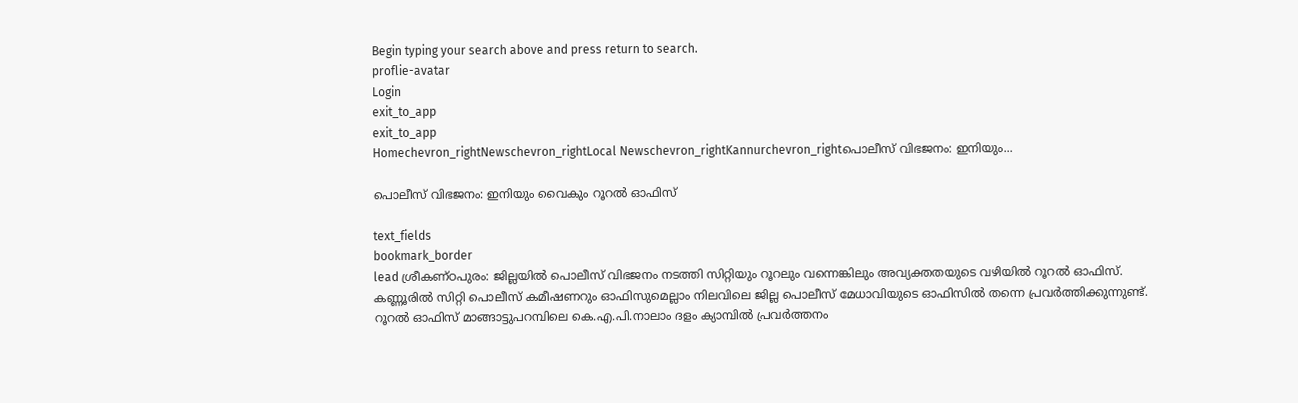Begin typing your search above and press return to search.
proflie-avatar
Login
exit_to_app
exit_to_app
Homechevron_rightNewschevron_rightLocal Newschevron_rightKannurchevron_rightപൊലീസ് വിഭജനം: ഇനിയും...

പൊലീസ് വിഭജനം: ഇനിയും വൈകും റൂറൽ ഓഫിസ്

text_fields
bookmark_border
lead ശ്രീകണ്ഠപുരം: ജില്ലയിൽ പൊലീസ് വിഭജനം നടത്തി സിറ്റിയും റൂറലും വന്നെങ്കിലും അവ്യക്തതയുടെ വഴിയിൽ റൂറൽ ഓഫിസ്. കണ്ണൂരിൽ സിറ്റി പൊലീസ് കമീഷണറും ഓഫിസുമെല്ലാം നിലവിലെ ജില്ല പൊലീസ് മേധാവിയുടെ ഓഫിസിൽ തന്നെ പ്രവർത്തിക്കുന്നുണ്ട്. റൂറൽ ഓഫിസ് മാങ്ങാട്ടുപറമ്പിലെ കെ.എ.പി.നാലാം ദളം ക്യാമ്പിൽ പ്രവർത്തനം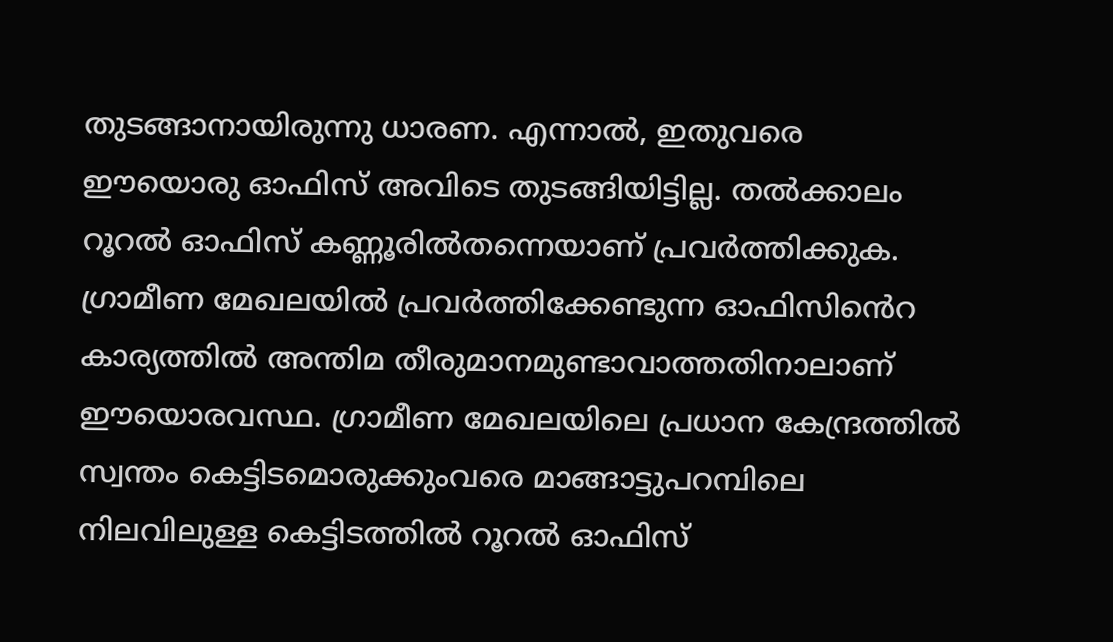തുടങ്ങാനായിരുന്നു ധാരണ. എന്നാൽ, ഇതുവരെ ഈയൊരു ഓഫിസ് അവിടെ തുടങ്ങിയിട്ടില്ല. തൽക്കാലം റൂറൽ ഓഫിസ് കണ്ണൂരിൽതന്നെയാണ് പ്രവർത്തിക്കുക. ഗ്രാമീണ മേഖലയിൽ പ്രവർത്തിക്കേണ്ടുന്ന ഓഫിസി‍ൻെറ കാര്യത്തിൽ അന്തിമ തീരുമാനമുണ്ടാവാത്തതിനാലാണ് ഈയൊരവസ്ഥ. ഗ്രാമീണ മേഖലയിലെ പ്രധാന കേന്ദ്രത്തിൽ സ്വന്തം കെട്ടിടമൊരുക്കുംവരെ മാങ്ങാട്ടുപറമ്പിലെ നിലവിലുള്ള കെട്ടിടത്തിൽ റൂറൽ ഓഫിസ്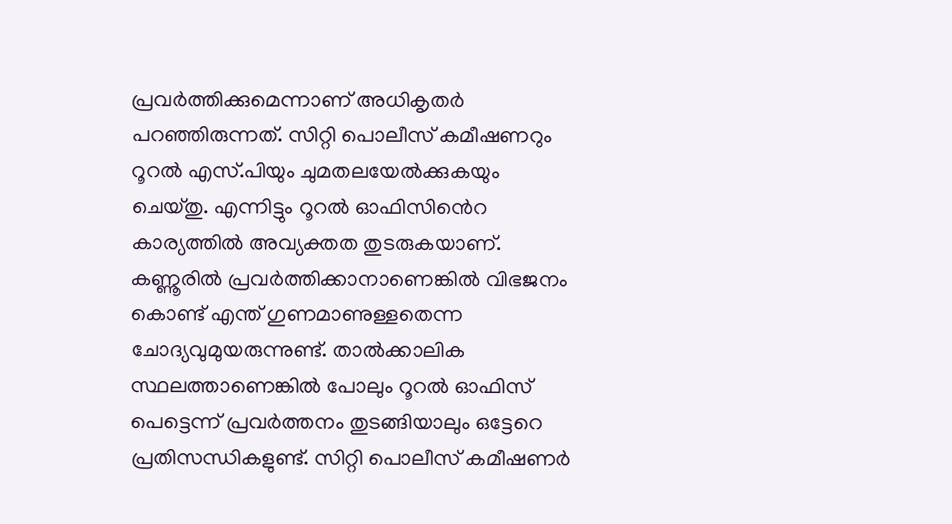പ്രവർത്തിക്കുമെന്നാണ് അധികൃതർ പറഞ്ഞിരുന്നത്. സിറ്റി പൊലീസ് കമീഷണറും റൂറൽ എസ്.പിയും ചുമതലയേൽക്കുകയും ചെയ്തു. എന്നിട്ടും റൂറൽ ഓഫിസി‍ൻെറ കാര്യത്തിൽ അവ്യക്തത തുടരുകയാണ്. കണ്ണൂരിൽ പ്രവർത്തിക്കാനാണെങ്കിൽ വിഭജനം കൊണ്ട് എന്ത് ഗുണമാണുള്ളതെന്ന ചോദ്യവുമുയരുന്നുണ്ട്. താൽക്കാലിക സ്ഥലത്താണെങ്കിൽ പോലും റൂറൽ ഓഫിസ് പെട്ടെന്ന്‌ പ്രവർത്തനം തുടങ്ങിയാലും ഒട്ടേറെ പ്രതിസന്ധികളുണ്ട്. സിറ്റി പൊലീസ് കമീഷണർ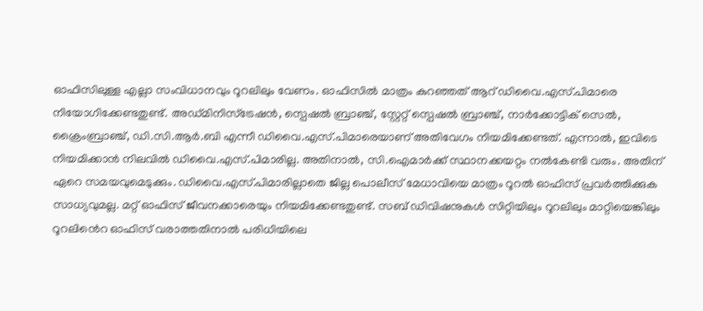ഓഫിസിലുള്ള എല്ലാ സംവിധാനവും റൂറലിലും വേണം. ഓഫിസിൽ മാത്രം കുറഞ്ഞത് ആറ് ഡിവൈ.എസ്.പിമാരെ നിയോഗിക്കേണ്ടതുണ്ട്. അഡ്മിനിസ്ട്രേഷൻ, സ്പെഷൽ ബ്രാഞ്ച്, സ്റ്റേറ്റ് സ്പെഷൽ ബ്രാഞ്ച്, നാർക്കോട്ടിക് സെൽ, ക്രൈംബ്രാഞ്ച്, ഡി.സി.ആർ.ബി എന്നീ ഡിവൈ.എസ്.പിമാരെയാണ് അതിവേഗം നിയമിക്കേണ്ടത്. എന്നാൽ, ഇവിടെ നിയമിക്കാൻ നിലവിൽ ഡിവൈ.എസ്.പിമാരില്ല. അതിനാൽ, സി.ഐമാർക്ക് സ്ഥാനക്കയറ്റം നൽകേണ്ടി വരും. അതിന് ഏറെ സമയവുമെടുക്കും. ഡിവൈ.എസ്.പിമാരില്ലാതെ ജില്ല പൊലീസ് മേധാവിയെ മാത്രം റൂറൽ ഓഫിസ് പ്രവർത്തിക്കുക സാധ്യവുമല്ല. മറ്റ് ഓഫിസ് ജീവനക്കാരെയും നിയമിക്കേണ്ടതുണ്ട്. സബ് ഡിവിഷനുകൾ സിറ്റിയിലും റൂറലിലും മാറ്റിയെങ്കിലും റൂറലിൻെറ ഓഫിസ് വരാത്തതിനാൽ പരിധിയിലെ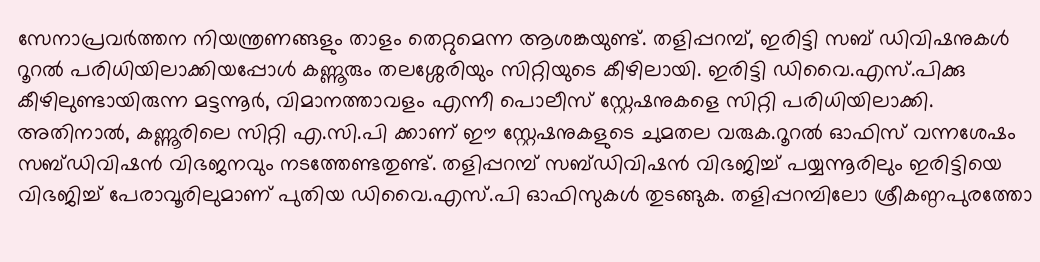സേനാപ്രവർത്തന നിയന്ത്രണങ്ങളും താളം തെറ്റുമെന്ന ആശങ്കയുണ്ട്. തളിപ്പറമ്പ്, ഇരിട്ടി സബ് ഡിവിഷനുകൾ റൂറൽ പരിധിയിലാക്കിയപ്പോൾ കണ്ണൂരും തലശ്ശേരിയും സിറ്റിയുടെ കീഴിലായി. ഇരിട്ടി ഡിവൈ.എസ്.പിക്കു കീഴിലുണ്ടായിരുന്ന മട്ടന്നൂർ, വിമാനത്താവളം എന്നീ പൊലീസ് സ്റ്റേഷനുകളെ സിറ്റി പരിധിയിലാക്കി. അതിനാൽ, കണ്ണൂരിലെ സിറ്റി എ.സി.പി ക്കാണ് ഈ സ്റ്റേഷനുകളുടെ ചുമതല വരുക.റൂറൽ ഓഫിസ് വന്നശേഷം സബ്ഡിവിഷൻ വിഭജനവും നടത്തേണ്ടതുണ്ട്. തളിപ്പറമ്പ് സബ്ഡിവിഷൻ വിഭജിച്ച് പയ്യന്നൂരിലും ഇരിട്ടിയെ വിഭജിച്ച് പേരാവൂരിലുമാണ് പുതിയ ഡിവൈ.എസ്.പി ഓഫിസുകൾ തുടങ്ങുക. തളിപ്പറമ്പിലോ ശ്രീകണ്ഠപുരത്തോ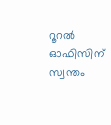റൂറൽ ഓഫിസിന് സ്വന്തം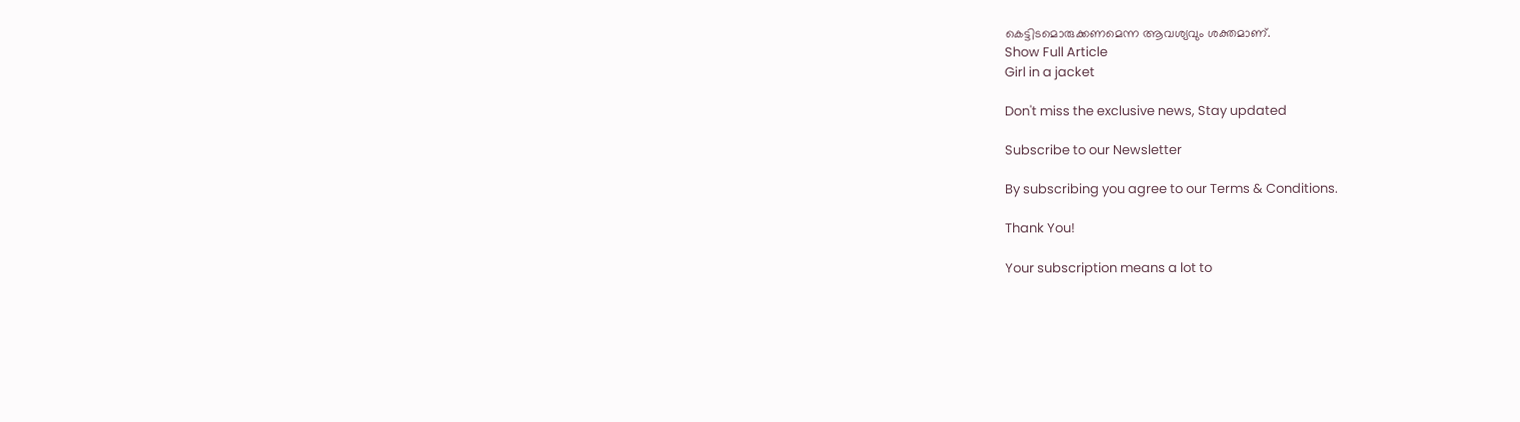കെട്ടിടമൊരുക്കണമെന്ന ആവശ്യവും ശക്തമാണ്.
Show Full Article
Girl in a jacket

Don't miss the exclusive news, Stay updated

Subscribe to our Newsletter

By subscribing you agree to our Terms & Conditions.

Thank You!

Your subscription means a lot to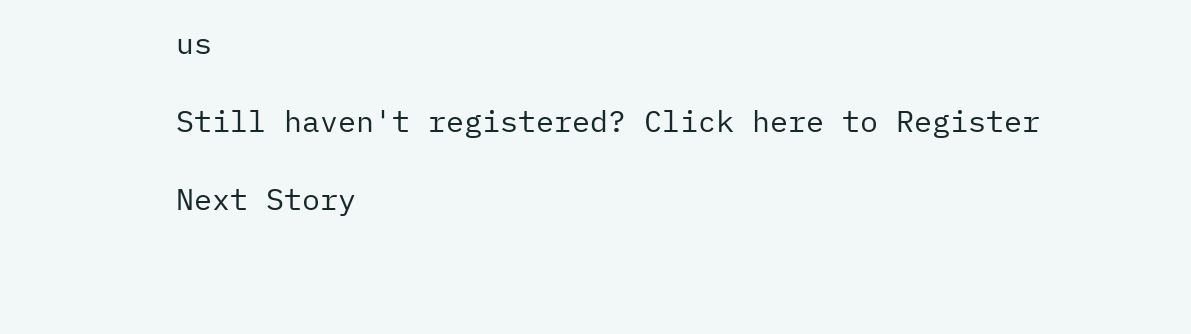us

Still haven't registered? Click here to Register

Next Story